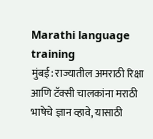Marathi language training
मुंबई: राज्यातील अमराठी रिक्षा आणि टॅक्सी चालकांना मराठी भाषेचे ज्ञान व्हावे, यासाठी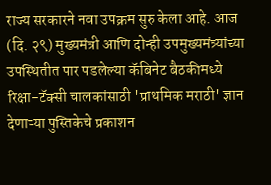राज्य सरकारने नवा उपक्रम सुरु केला आहे. आज (दि. २९) मुख्यमंत्री आणि दोन्ही उपमुख्यमंत्र्यांच्या उपस्थितीत पार पडलेल्या कॅबिनेट बैठकीमध्ये रिक्षा-टॅक्सी चालकांसाठी 'प्राथमिक मराठी' ज्ञान देणाऱ्या पुस्तिकेचे प्रकाशन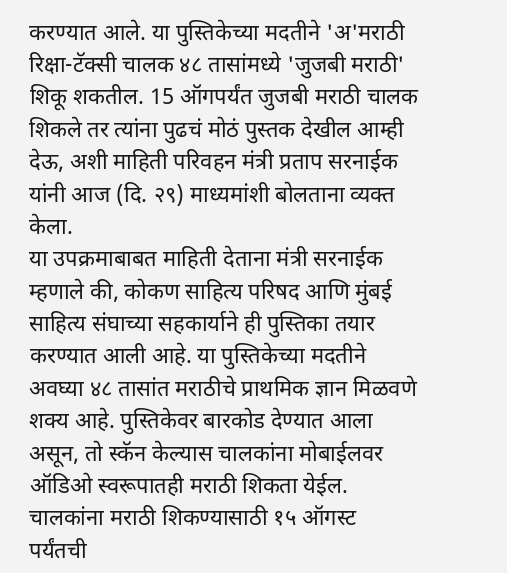करण्यात आले. या पुस्तिकेच्या मदतीने 'अ'मराठी रिक्षा-टॅक्सी चालक ४८ तासांमध्ये 'जुजबी मराठी' शिकू शकतील. 15 ऑगपर्यंत जुजबी मराठी चालक शिकले तर त्यांना पुढचं मोठं पुस्तक देखील आम्ही देऊ, अशी माहिती परिवहन मंत्री प्रताप सरनाईक यांनी आज (दि. २९) माध्यमांशी बोलताना व्यक्त केला.
या उपक्रमाबाबत माहिती देताना मंत्री सरनाईक म्हणाले की, कोकण साहित्य परिषद आणि मुंबई साहित्य संघाच्या सहकार्याने ही पुस्तिका तयार करण्यात आली आहे. या पुस्तिकेच्या मदतीने अवघ्या ४८ तासांत मराठीचे प्राथमिक ज्ञान मिळवणे शक्य आहे. पुस्तिकेवर बारकोड देण्यात आला असून, तो स्कॅन केल्यास चालकांना मोबाईलवर ऑडिओ स्वरूपातही मराठी शिकता येईल.
चालकांना मराठी शिकण्यासाठी १५ ऑगस्ट पर्यंतची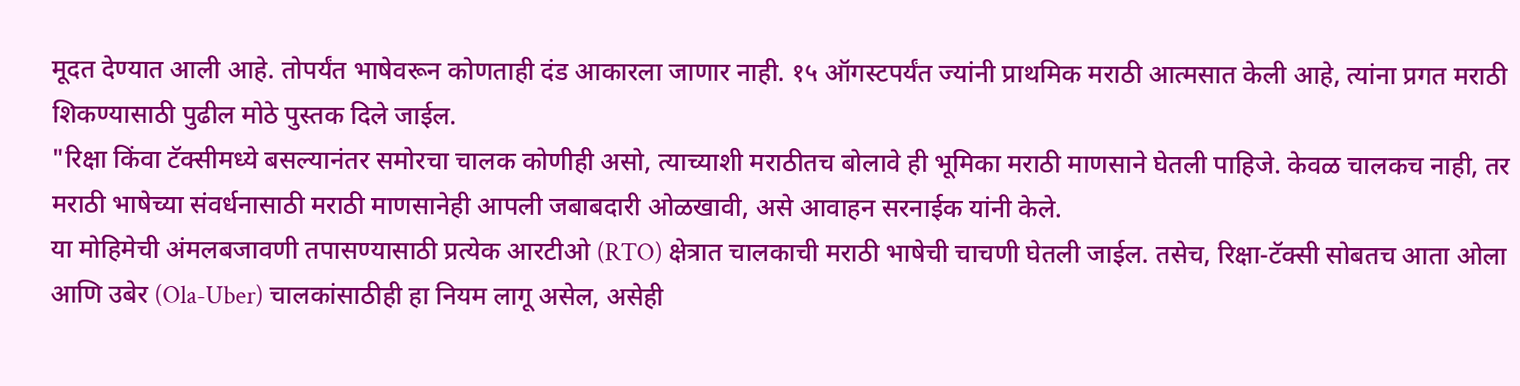मूदत देण्यात आली आहे. तोपर्यंत भाषेवरून कोणताही दंड आकारला जाणार नाही. १५ ऑगस्टपर्यंत ज्यांनी प्राथमिक मराठी आत्मसात केली आहे, त्यांना प्रगत मराठी शिकण्यासाठी पुढील मोठे पुस्तक दिले जाईल.
"रिक्षा किंवा टॅक्सीमध्ये बसल्यानंतर समोरचा चालक कोणीही असो, त्याच्याशी मराठीतच बोलावे ही भूमिका मराठी माणसाने घेतली पाहिजे. केवळ चालकच नाही, तर मराठी भाषेच्या संवर्धनासाठी मराठी माणसानेही आपली जबाबदारी ओळखावी, असे आवाहन सरनाईक यांनी केले.
या मोहिमेची अंमलबजावणी तपासण्यासाठी प्रत्येक आरटीओ (RTO) क्षेत्रात चालकाची मराठी भाषेची चाचणी घेतली जाईल. तसेच, रिक्षा-टॅक्सी सोबतच आता ओला आणि उबेर (Ola-Uber) चालकांसाठीही हा नियम लागू असेल, असेही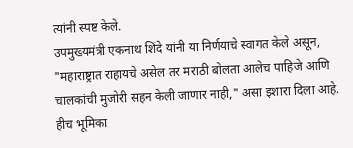त्यांनी स्पष्ट केले.
उपमुख्यमंत्री एकनाथ शिंदे यांनी या निर्णयाचे स्वागत केले असून, "महाराष्ट्रात राहायचे असेल तर मराठी बोलता आलेच पाहिजे आणि चालकांची मुजोरी सहन केली जाणार नाही," असा इशारा दिला आहे. हीच भूमिका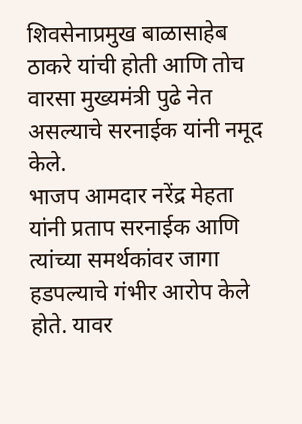शिवसेनाप्रमुख बाळासाहेब ठाकरे यांची होती आणि तोच वारसा मुख्यमंत्री पुढे नेत असल्याचे सरनाईक यांनी नमूद केले.
भाजप आमदार नरेंद्र मेहता यांनी प्रताप सरनाईक आणि त्यांच्या समर्थकांवर जागा हडपल्याचे गंभीर आरोप केले होते. यावर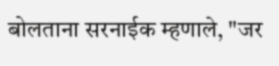बोलताना सरनाईक म्हणाले, "जर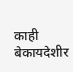काही बेकायदेशीर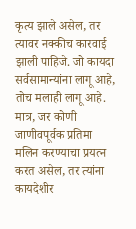कृत्य झाले असेल, तर त्यावर नक्कीच कारवाई झाली पाहिजे. जो कायदा सर्वसामान्यांना लागू आहे, तोच मलाही लागू आहे. मात्र, जर कोणी जाणीवपूर्वक प्रतिमा मलिन करण्याचा प्रयत्न करत असेल, तर त्यांना कायदेशीर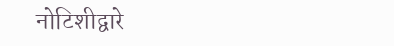नोटिशीद्वारे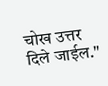चोख उत्तर दिले जाईल."